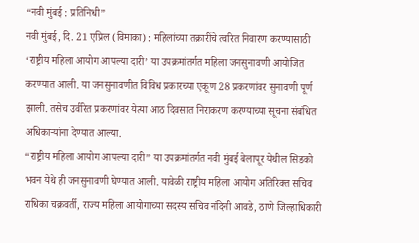“नवी मुंबई : प्रतिनिधी”
नवी मुंबई, दि. 21 एप्रिल (विमाका) : महिलांच्या तक्रारींचे त्वरित निवारण करण्यासाठी ‘राष्ट्रीय महिला आयोग आपल्या दारी’ या उपक्रमांतर्गत महिला जनसुनावणी आयोजित करण्यात आली. या जनसुनावणीत विविध प्रकारच्या एकूण 28 प्रकरणांवर सुनावणी पूर्ण झाली. तसेच उर्वरित प्रकरणांवर येत्या आठ दिवसात निराकरण करण्याच्या सूचना संबंधित अधिकाऱ्यांना देण्यात आल्या.
“राष्ट्रीय महिला आयोग आपल्या दारी” या उपक्रमांतर्गत नवी मुंबई बेलापूर येथील सिडको भवन येथे ही जनसुनावणी घेण्यात आली. यावेळी राष्ट्रीय महिला आयोग अतिरिक्त सचिव राधिका चक्रवर्ती, राज्य महिला आयोगाच्या सदस्य सचिव नंदिनी आवडे, ठाणे जिल्हाधिकारी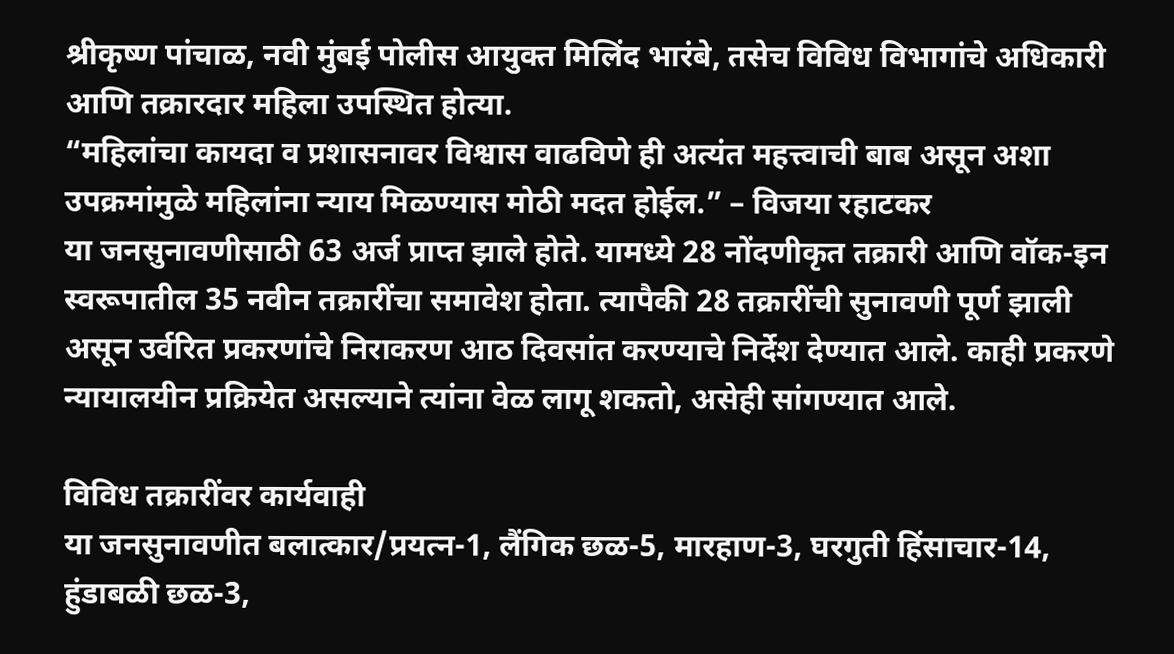श्रीकृष्ण पांचाळ, नवी मुंबई पोलीस आयुक्त मिलिंद भारंबे, तसेच विविध विभागांचे अधिकारी आणि तक्रारदार महिला उपस्थित होत्या.
“महिलांचा कायदा व प्रशासनावर विश्वास वाढविणे ही अत्यंत महत्त्वाची बाब असून अशा उपक्रमांमुळे महिलांना न्याय मिळण्यास मोठी मदत होईल.” – विजया रहाटकर
या जनसुनावणीसाठी 63 अर्ज प्राप्त झाले होते. यामध्ये 28 नोंदणीकृत तक्रारी आणि वॉक-इन स्वरूपातील 35 नवीन तक्रारींचा समावेश होता. त्यापैकी 28 तक्रारींची सुनावणी पूर्ण झाली असून उर्वरित प्रकरणांचे निराकरण आठ दिवसांत करण्याचे निर्देश देण्यात आले. काही प्रकरणे न्यायालयीन प्रक्रियेत असल्याने त्यांना वेळ लागू शकतो, असेही सांगण्यात आले.

विविध तक्रारींवर कार्यवाही
या जनसुनावणीत बलात्कार/प्रयत्न-1, लैंगिक छळ-5, मारहाण-3, घरगुती हिंसाचार-14, हुंडाबळी छळ-3,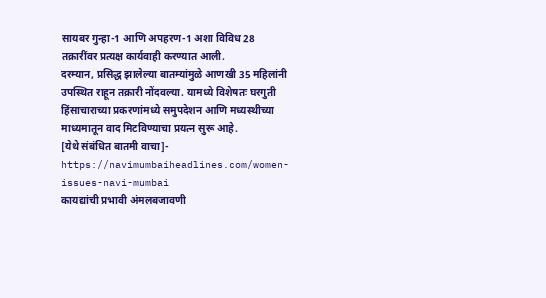सायबर गुन्हा-1 आणि अपहरण-1 अशा विविध 28 तक्रारींवर प्रत्यक्ष कार्यवाही करण्यात आली.
दरम्यान, प्रसिद्ध झालेल्या बातम्यांमुळे आणखी 35 महिलांनी उपस्थित राहून तक्रारी नोंदवल्या. यामध्ये विशेषतः घरगुती हिंसाचाराच्या प्रकरणांमध्ये समुपदेशन आणि मध्यस्थीच्या माध्यमातून वाद मिटविण्याचा प्रयत्न सुरू आहे.
[येथे संबंधित बातमी वाचा]- https://navimumbaiheadlines.com/women-issues-navi-mumbai
कायद्यांची प्रभावी अंमलबजावणी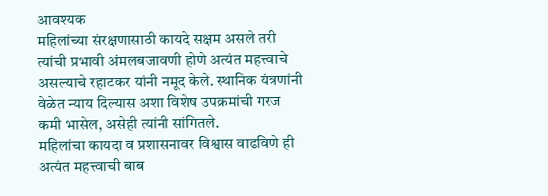आवश्यक
महिलांच्या संरक्षणासाठी कायदे सक्षम असले तरी त्यांची प्रभावी अंमलबजावणी होणे अत्यंत महत्त्वाचे असल्याचे रहाटकर यांनी नमूद केले. स्थानिक यंत्रणांनी वेळेत न्याय दिल्यास अशा विशेष उपक्रमांची गरज कमी भासेल, असेही त्यांनी सांगितले.
महिलांचा कायदा व प्रशासनावर विश्वास वाढविणे ही अत्यंत महत्त्वाची बाब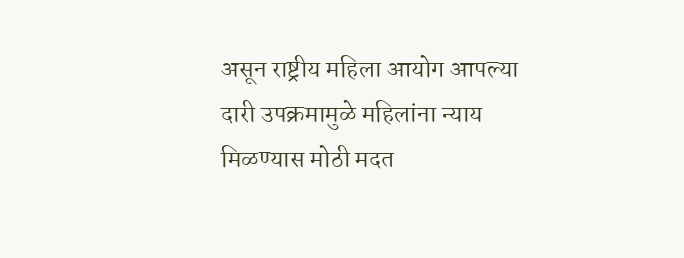असून राष्ट्रीय महिला आयोग आपल्या दारी उपक्रमामुळे महिलांना न्याय मिळण्यास मोठी मदत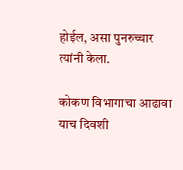होईल, असा पुनरुच्चार त्यांनी केला.

कोकण विभागाचा आढावा
याच दिवशी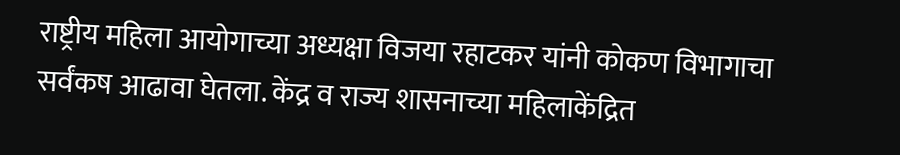राष्ट्रीय महिला आयोगाच्या अध्यक्षा विजया रहाटकर यांनी कोकण विभागाचा सर्वंकष आढावा घेतला. केंद्र व राज्य शासनाच्या महिलाकेंद्रित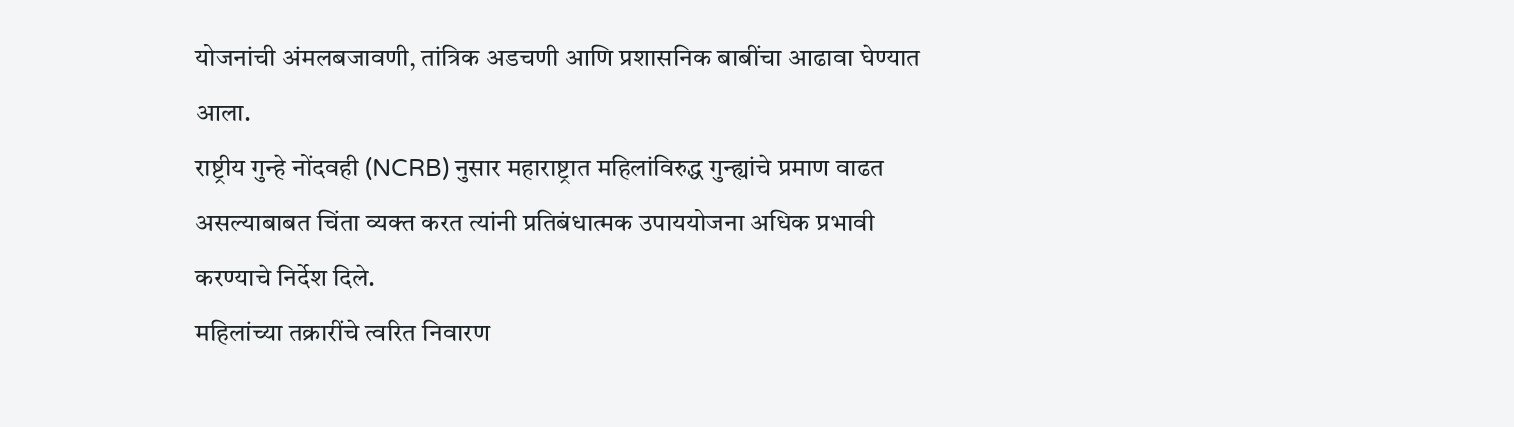योजनांची अंमलबजावणी, तांत्रिक अडचणी आणि प्रशासनिक बाबींचा आढावा घेण्यात आला.
राष्ट्रीय गुन्हे नोंदवही (NCRB) नुसार महाराष्ट्रात महिलांविरुद्ध गुन्ह्यांचे प्रमाण वाढत असल्याबाबत चिंता व्यक्त करत त्यांनी प्रतिबंधात्मक उपाययोजना अधिक प्रभावी करण्याचे निर्देश दिले.
महिलांच्या तक्रारींचे त्वरित निवारण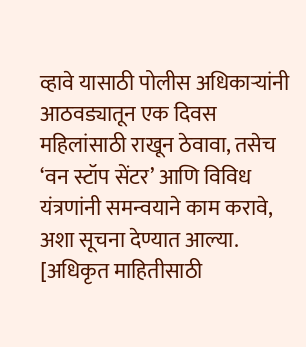व्हावे यासाठी पोलीस अधिकाऱ्यांनी आठवड्यातून एक दिवस महिलांसाठी राखून ठेवावा, तसेच ‘वन स्टॉप सेंटर’ आणि विविध यंत्रणांनी समन्वयाने काम करावे, अशा सूचना देण्यात आल्या.
[अधिकृत माहितीसाठी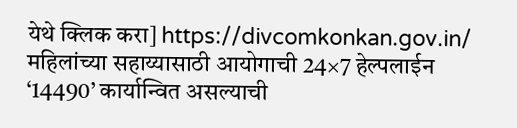येथे क्लिक करा] https://divcomkonkan.gov.in/
महिलांच्या सहाय्यासाठी आयोगाची 24×7 हेल्पलाईन ‘14490’ कार्यान्वित असल्याची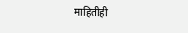माहितीही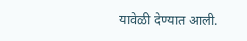यावेळी देण्यात आली.